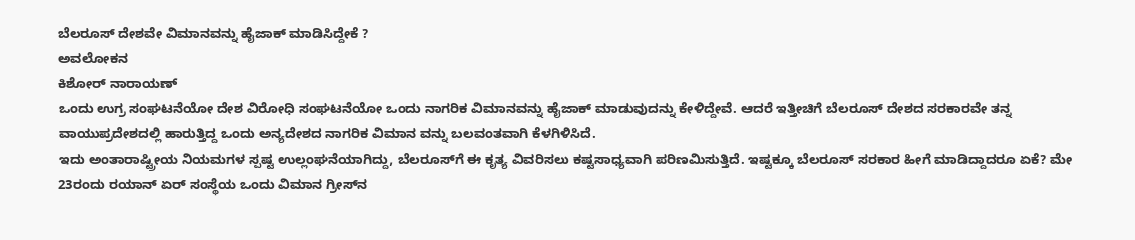ಬೆಲರೂಸ್ ದೇಶವೇ ವಿಮಾನವನ್ನು ಹೈಜಾಕ್‌ ಮಾಡಿಸಿದ್ದೇಕೆ ?
ಅವಲೋಕನ
ಕಿಶೋರ್‌ ನಾರಾಯಣ್‌
ಒಂದು ಉಗ್ರ ಸಂಘಟನೆಯೋ ದೇಶ ವಿರೋಧಿ ಸಂಘಟನೆಯೋ ಒಂದು ನಾಗರಿಕ ವಿಮಾನವನ್ನು ಹೈಜಾಕ್ ಮಾಡುವುದನ್ನು ಕೇಳಿದ್ದೇವೆ. ಆದರೆ ಇತ್ತೀಚಿಗೆ ಬೆಲರೂಸ್ ದೇಶದ ಸರಕಾರವೇ ತನ್ನ ವಾಯುಪ್ರದೇಶದಲ್ಲಿ ಹಾರುತ್ತಿದ್ದ ಒಂದು ಅನ್ಯದೇಶದ ನಾಗರಿಕ ವಿಮಾನ ವನ್ನು ಬಲವಂತವಾಗಿ ಕೆಳಗಿಳಿಸಿದೆ.
ಇದು ಅಂತಾರಾಷ್ಟ್ರೀಯ ನಿಯಮಗಳ ಸ್ಪಷ್ಟ ಉಲ್ಲಂಘನೆಯಾಗಿದ್ದು, ಬೆಲರೂಸ್‌ಗೆ ಈ ಕೃತ್ಯ ವಿವರಿಸಲು ಕಷ್ಟಸಾಧ್ಯವಾಗಿ ಪರಿಣಮಿಸುತ್ತಿದೆ. ಇಷ್ಟಕ್ಕೂ ಬೆಲರೂಸ್ ಸರಕಾರ ಹೀಗೆ ಮಾಡಿದ್ದಾದರೂ ಏಕೆ? ಮೇ 23ರಂದು ರಯಾನ್ ಏರ್ ಸಂಸ್ಥೆಯ ಒಂದು ವಿಮಾನ ಗ್ರೀಸ್‌ನ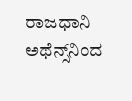ರಾಜಧಾನಿ ಅಥೆನ್ಸ್‌ನಿಂದ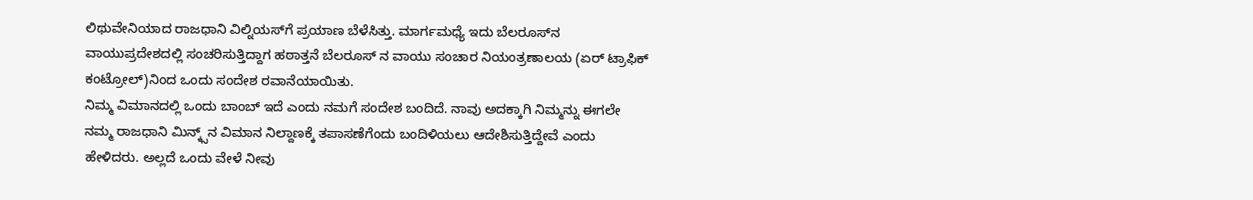ಲಿಥುವೇನಿಯಾದ ರಾಜಧಾನಿ ವಿಲ್ನಿಯಸ್‌ಗೆ ಪ್ರಯಾಣ ಬೆಳೆಸಿತ್ತು. ಮಾರ್ಗಮಧ್ಯೆ ಇದು ಬೆಲರೂಸ್‌ನ ವಾಯುಪ್ರದೇಶದಲ್ಲಿ ಸಂಚರಿಸುತ್ತಿದ್ದಾಗ ಹಠಾತ್ತನೆ ಬೆಲರೂಸ್ ನ ವಾಯು ಸಂಚಾರ ನಿಯಂತ್ರಣಾಲಯ (ಏರ್ ಟ್ರಾಫಿಕ್ ಕಂಟ್ರೋಲ್‌)ನಿಂದ ಒಂದು ಸಂದೇಶ ರವಾನೆಯಾಯಿತು.
ನಿಮ್ಮ ವಿಮಾನದಲ್ಲಿ ಒಂದು ಬಾಂಬ್ ಇದೆ ಎಂದು ನಮಗೆ ಸಂದೇಶ ಬಂದಿದೆ. ನಾವು ಅದಕ್ಕಾಗಿ ನಿಮ್ಮನ್ನು ಈಗಲೇ ನಮ್ಮ ರಾಜಧಾನಿ ಮಿನ್ಕ್ಸ್‌ನ ವಿಮಾನ ನಿಲ್ದಾಣಕ್ಕೆ ತಪಾಸಣೆಗೆಂದು ಬಂದಿಳಿಯಲು ಆದೇಶಿಸುತ್ತಿದ್ದೇವೆ ಎಂದು ಹೇಳಿದರು. ಅಲ್ಲದೆ ಒಂದು ವೇಳೆ ನೀವು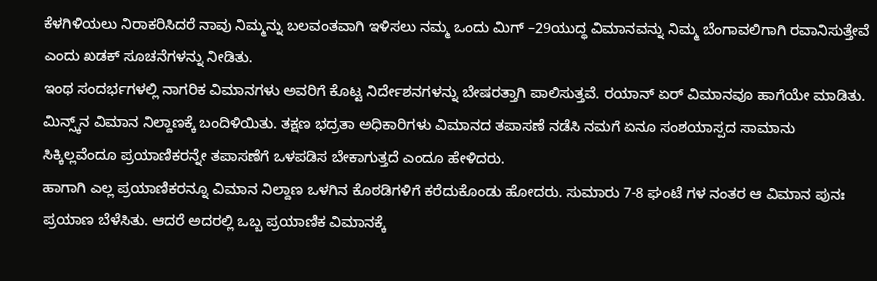ಕೆಳಗಿಳಿಯಲು ನಿರಾಕರಿಸಿದರೆ ನಾವು ನಿಮ್ಮನ್ನು ಬಲವಂತವಾಗಿ ಇಳಿಸಲು ನಮ್ಮ ಒಂದು ಮಿಗ್ –29ಯುದ್ಧ ವಿಮಾನವನ್ನು ನಿಮ್ಮ ಬೆಂಗಾವಲಿಗಾಗಿ ರವಾನಿಸುತ್ತೇವೆ ಎಂದು ಖಡಕ್ ಸೂಚನೆಗಳನ್ನು ನೀಡಿತು.
ಇಂಥ ಸಂದರ್ಭಗಳಲ್ಲಿ ನಾಗರಿಕ ವಿಮಾನಗಳು ಅವರಿಗೆ ಕೊಟ್ಟ ನಿರ್ದೇಶನಗಳನ್ನು ಬೇಷರತ್ತಾಗಿ ಪಾಲಿಸುತ್ತವೆ. ರಯಾನ್ ಏರ್ ವಿಮಾನವೂ ಹಾಗೆಯೇ ಮಾಡಿತು. ಮಿನ್ಸ್ಕ್‌ನ ವಿಮಾನ ನಿಲ್ದಾಣಕ್ಕೆ ಬಂದಿಳಿಯಿತು. ತಕ್ಷಣ ಭದ್ರತಾ ಅಧಿಕಾರಿಗಳು ವಿಮಾನದ ತಪಾಸಣೆ ನಡೆಸಿ ನಮಗೆ ಏನೂ ಸಂಶಯಾಸ್ಪದ ಸಾಮಾನು ಸಿಕ್ಕಿಲ್ಲವೆಂದೂ ಪ್ರಯಾಣಿಕರನ್ನೇ ತಪಾಸಣೆಗೆ ಒಳಪಡಿಸ ಬೇಕಾಗುತ್ತದೆ ಎಂದೂ ಹೇಳಿದರು.
ಹಾಗಾಗಿ ಎಲ್ಲ ಪ್ರಯಾಣಿಕರನ್ನೂ ವಿಮಾನ ನಿಲ್ದಾಣ ಒಳಗಿನ ಕೊಠಡಿಗಳಿಗೆ ಕರೆದುಕೊಂಡು ಹೋದರು. ಸುಮಾರು 7-8 ಘಂಟೆ ಗಳ ನಂತರ ಆ ವಿಮಾನ ಪುನಃ ಪ್ರಯಾಣ ಬೆಳೆಸಿತು. ಆದರೆ ಅದರಲ್ಲಿ ಒಬ್ಬ ಪ್ರಯಾಣಿಕ ವಿಮಾನಕ್ಕೆ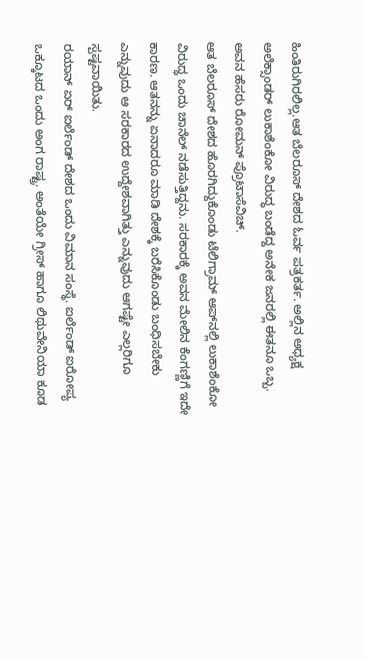ಹಿಂತಿರುಗಿರಲಿಲ್ಲ.ಆತ ಬೆಲರೂಸ್ ದೇಶದ ಓರ್ವ ಪತ್ರಕರ್ತ. ಅಲ್ಲಿನ ಅಧ್ಯಕ್ಷ ಅಲೆಕ್ಸಾಂಡರ್ ಲುಕಾಶೆಂಕೋ ವಿರುದ್ಧ ಬಂಡೆದ್ದ ಅನೇಕ ಜನರಲ್ಲಿ ಈತನೂ ಒಬ್ಬ. ಅವನ ಹೆಸರು ರೋಮನ್ ಪ್ರೊಟಾಸೆವಿಚ್.
ಆತ ಬೆಲರೂಸ್ ದೇಶದ ಹೊರಗಿದ್ದುಕೊಂಡು ಟೆಲಿಗ್ರಾಮ್ ಆಪ್‌ನಲ್ಲಿ ಲುಕಾಶೆಂಕೋ ವಿರುದ್ಧ ಒಂದು ಚಾನೆಲ್ ನಡೆಸುತ್ತಿದ್ದನು. ಸರಕಾರಕ್ಕೆ ಅವನ ಮೇಲಿನ ಕೆಂಗಣ್ಣಿಗೆ ಇದೇ ಕಾರಣ. ಆತನನ್ನು ಏನಾದರೂ ಮಾಡಿ ದೇಶಕ್ಕೆ ಬರೆಸಿಕೊಂಡು ಬಂಧಿಸಬೇಕು ಎನ್ನುವುದು ಆ ಸರಕಾರದ ಉದ್ದೇಶವಾಗಿತ್ತು ಎನ್ನುವುದು ಆಗಷ್ಟೇ ಎಲ್ಲರಿಗೂ ಸ್ಪಷ್ಟವಾಯಿತು.
ರಯಾನ್ ಏರ್ ಐರ್ಲೆಂಡ್ ದೇಶದ ಒಂದು ವಿಮಾನ ಸಂಸ್ಥೆ. ಐರ್ಲೆಂಡ್ ಐರೋಪ್ಯ ಒಕ್ಕೂಟದ ಒಂದು ಅಂಗ ರಾಷ್ಟ್ರ. ಅಂತೆಯೇ ಗ್ರೀಸ್ ಹಾಗೂ ಲಿಥುವೇನಿಯಾ ಕೂಡ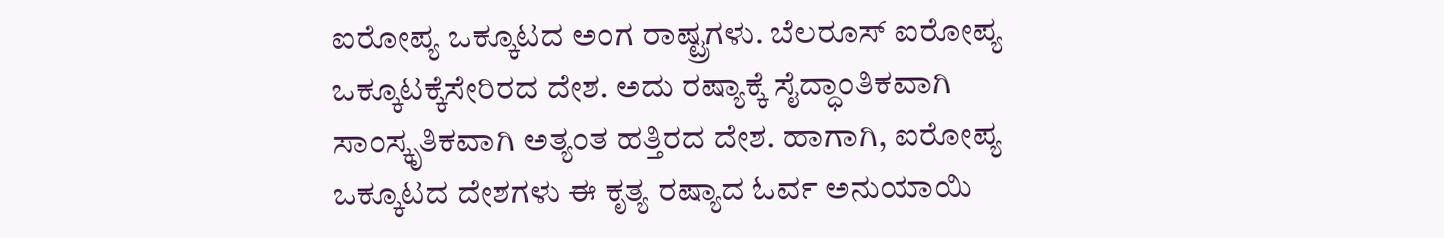ಐರೋಪ್ಯ ಒಕ್ಕೂಟದ ಅಂಗ ರಾಷ್ಟ್ರಗಳು. ಬೆಲರೂಸ್ ಐರೋಪ್ಯ ಒಕ್ಕೂಟಕ್ಕೆಸೇರಿರದ ದೇಶ. ಅದು ರಷ್ಯಾಕ್ಕೆ ಸೈದ್ಧಾಂತಿಕವಾಗಿ ಸಾಂಸ್ಕೃತಿಕವಾಗಿ ಅತ್ಯಂತ ಹತ್ತಿರದ ದೇಶ. ಹಾಗಾಗಿ, ಐರೋಪ್ಯ ಒಕ್ಕೂಟದ ದೇಶಗಳು ಈ ಕೃತ್ಯ ರಷ್ಯಾದ ಓರ್ವ ಅನುಯಾಯಿ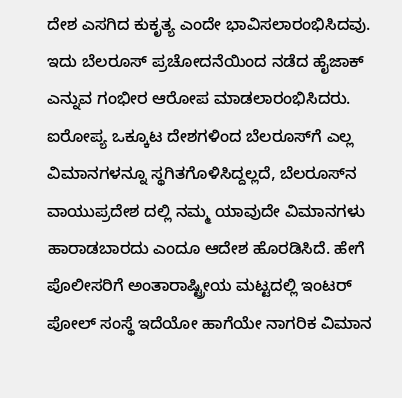ದೇಶ ಎಸಗಿದ ಕುಕೃತ್ಯ ಎಂದೇ ಭಾವಿಸಲಾರಂಭಿಸಿದವು. ಇದು ಬೆಲರೂಸ್ ಪ್ರಚೋದನೆಯಿಂದ ನಡೆದ ಹೈಜಾಕ್ ಎನ್ನುವ ಗಂಭೀರ ಆರೋಪ ಮಾಡಲಾರಂಭಿಸಿದರು.
ಐರೋಪ್ಯ ಒಕ್ಕೂಟ ದೇಶಗಳಿಂದ ಬೆಲರೂಸ್‌ಗೆ ಎಲ್ಲ ವಿಮಾನಗಳನ್ನೂ ಸ್ಥಗಿತಗೊಳಿಸಿದ್ದಲ್ಲದೆ, ಬೆಲರೂಸ್‌ನ ವಾಯುಪ್ರದೇಶ ದಲ್ಲಿ ನಮ್ಮ ಯಾವುದೇ ವಿಮಾನಗಳು ಹಾರಾಡಬಾರದು ಎಂದೂ ಆದೇಶ ಹೊರಡಿಸಿದೆ. ಹೇಗೆ ಪೊಲೀಸರಿಗೆ ಅಂತಾರಾಷ್ಟ್ರೀಯ ಮಟ್ಟದಲ್ಲಿ ಇಂಟರ್ ಪೋಲ್ ಸಂಸ್ಥೆ ಇದೆಯೋ ಹಾಗೆಯೇ ನಾಗರಿಕ ವಿಮಾನ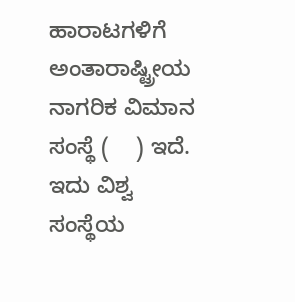ಹಾರಾಟಗಳಿಗೆ ಅಂತಾರಾಷ್ಟ್ರೀಯ ನಾಗರಿಕ ವಿಮಾನ ಸಂಸ್ಥೆ (    ) ಇದೆ. ಇದು ವಿಶ್ವ ಸಂಸ್ಥೆಯ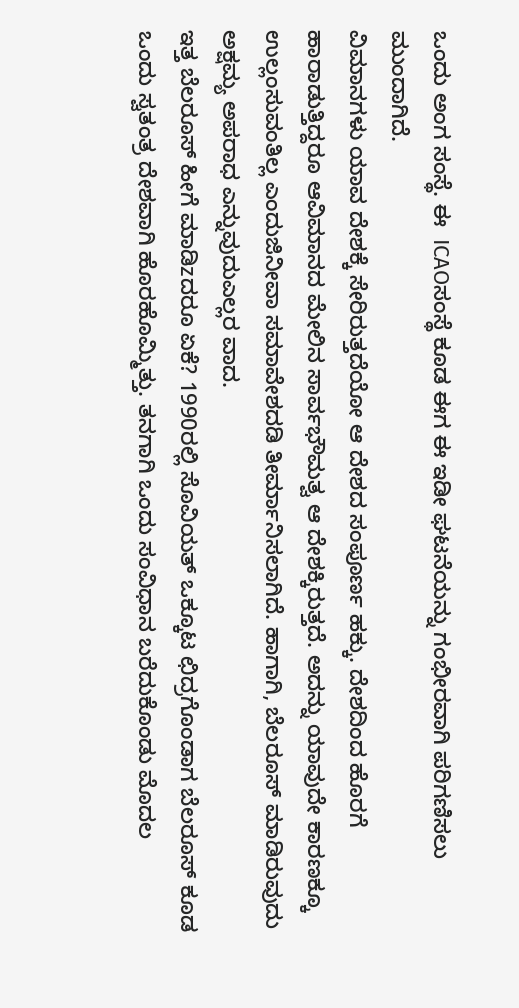ಒಂದು ಅಂಗ ಸಂಸ್ಥೆ. ಈ  ICAOಸಂಸ್ಥೆ ಕೂಡ ಈಗ ಈ ಇಡೀ ಘಟನೆಯನ್ನು ಗಂಭೀರವಾಗಿ ಪರಿಗಣಿಸಲು ಮುಂದಾಗಿದೆ.
ವಿಮಾನಗಳು ಯಾವ ದೇಶಕ್ಕೆ ಸೇರಿರುತ್ತದೆಯೋ ಆ ದೇಶದ ಸಂಪೂರ್ಣ ಹಕ್ಕು. ದೇಶದಿಂದ ಹೊರಗೆ ಹಾರಾಡುತ್ತಿದ್ದರೂ ಆವಿಮಾನದ ಮೇಲಿನ ಸಾರ್ವಭೌಮತ್ವ ಆ ದೇಶಕ್ಕಿರುತ್ತದೆ. ಅದನ್ನು ಯಾವುದೇ ಕಾರಣಕ್ಕೂ ಉಲ್ಲಂಸುವಂತಿಲ್ಲ ಎಂದುಜಿನೀವಾ ಸಮಾವೇಶದಡಿ ತೀರ್ಮಾನಿಸಲಾಗಿದೆ. ಹಾಗಾಗಿ, ಬೆಲರೂಸ್ ಮಾಡಿರುವುದು ಅಕ್ಷಮ್ಯ ಅಪರಾಧ ಎನ್ನುವುದುಎಲ್ಲರ ವಾದ.
ಇತ್ತ ಬೆಲರೂಸ್ ಹೀಗೆ ಮಾಡಿzದರೂ ಏಕೆ? 1990ರಲ್ಲಿ ಸೊವಿಯತ್ ಒಕ್ಕೂಟ ಛಿದ್ರಗೊಂಡಾಗ ಬೆಲರೂಸ್ ಕೂಡ ಒಂದು ಸ್ವತಂತ್ರ ದೇಶವಾಗಿ ಹೊರಹೊಮ್ಮಿತ್ತು. ತನಗಾಗಿ ಒಂದು ಸಂವಿಧಾನ ಬರೆದುಕೊಂಡು ಮೊದಲ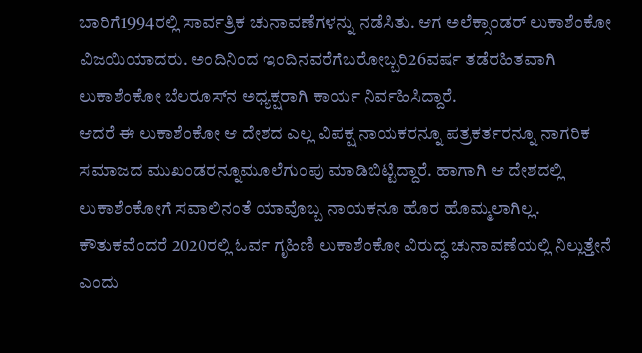ಬಾರಿಗೆ1994ರಲ್ಲಿ ಸಾರ್ವತ್ರಿಕ ಚುನಾವಣೆಗಳನ್ನು ನಡೆಸಿತು. ಆಗ ಅಲೆಕ್ಸಾಂಡರ್ ಲುಕಾಶೆಂಕೋ ವಿಜಯಿಯಾದರು. ಅಂದಿನಿಂದ ಇಂದಿನವರೆಗೆಬರೋಬ್ಬರಿ26ವರ್ಷ ತಡೆರಹಿತವಾಗಿ ಲುಕಾಶೆಂಕೋ ಬೆಲರೂಸ್‌ನ ಅಧ್ಯಕ್ಷರಾಗಿ ಕಾರ್ಯ ನಿರ್ವಹಿಸಿದ್ದಾರೆ.
ಆದರೆ ಈ ಲುಕಾಶೆಂಕೋ ಆ ದೇಶದ ಎಲ್ಲ ವಿಪಕ್ಷ ನಾಯಕರನ್ನೂ ಪತ್ರಕರ್ತರನ್ನೂ ನಾಗರಿಕ ಸಮಾಜದ ಮುಖಂಡರನ್ನೂಮೂಲೆಗುಂಪು ಮಾಡಿಬಿಟ್ಟಿದ್ದಾರೆ. ಹಾಗಾಗಿ ಆ ದೇಶದಲ್ಲಿ ಲುಕಾಶೆಂಕೋಗೆ ಸವಾಲಿನಂತೆ ಯಾವೊಬ್ಬ ನಾಯಕನೂ ಹೊರ ಹೊಮ್ಮಲಾಗಿಲ್ಲ. ಕೌತುಕವೆಂದರೆ 2020ರಲ್ಲಿ ಓರ್ವ ಗೃಹಿಣಿ ಲುಕಾಶೆಂಕೋ ವಿರುದ್ಧ ಚುನಾವಣೆಯಲ್ಲಿ ನಿಲ್ಲುತ್ತೇನೆ ಎಂದು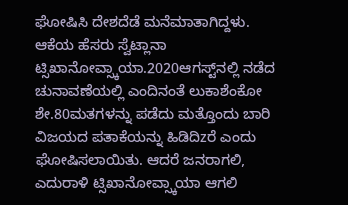ಘೋಷಿಸಿ ದೇಶದೆಡೆ ಮನೆಮಾತಾಗಿದ್ದಳು.
ಆಕೆಯ ಹೆಸರು ಸ್ವೆಟ್ಲಾನಾ ಟ್ಸಿಖಾನೋವ್ಸ್ಕಾಯಾ.2020ಆಗಸ್ಟ್‌ನಲ್ಲಿ ನಡೆದ ಚುನಾವಣೆಯಲ್ಲಿ ಎಂದಿನಂತೆ ಲುಕಾಶೆಂಕೋ ಶೇ.80ಮತಗಳನ್ನು ಪಡೆದು ಮತ್ತೊಂದು ಬಾರಿ ವಿಜಯದ ಪತಾಕೆಯನ್ನು ಹಿಡಿದಿzರೆ ಎಂದು ಘೋಷಿಸಲಾಯಿತು. ಆದರೆ ಜನರಾಗಲಿ, ಎದುರಾಳಿ ಟ್ಸಿಖಾನೋವ್ಸ್ಕಾಯಾ ಆಗಲಿ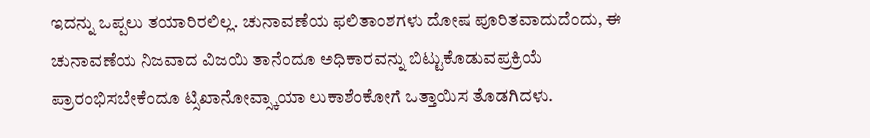ಇದನ್ನು ಒಪ್ಪಲು ತಯಾರಿರಲಿಲ್ಲ. ಚುನಾವಣೆಯ ಫಲಿತಾಂಶಗಳು ದೋಷ ಪೂರಿತವಾದುದೆಂದು, ಈ ಚುನಾವಣೆಯ ನಿಜವಾದ ವಿಜಯಿ ತಾನೆಂದೂ ಅಧಿಕಾರವನ್ನು ಬಿಟ್ಟುಕೊಡುವಪ್ರಕ್ರಿಯೆ ಪ್ರಾರಂಭಿಸಬೇಕೆಂದೂ ಟ್ಸಿಖಾನೋವ್ಸ್ಕಾಯಾ ಲುಕಾಶೆಂಕೋಗೆ ಒತ್ತಾಯಿಸ ತೊಡಗಿದಳು.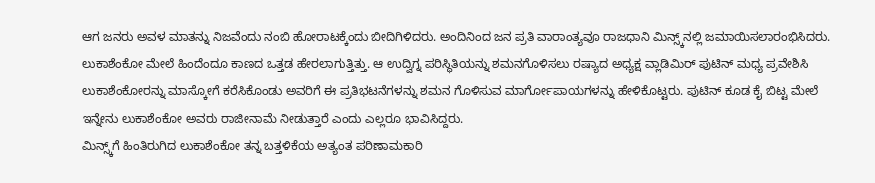ಆಗ ಜನರು ಅವಳ ಮಾತನ್ನು ನಿಜವೆಂದು ನಂಬಿ ಹೋರಾಟಕ್ಕೆಂದು ಬೀದಿಗಿಳಿದರು. ಅಂದಿನಿಂದ ಜನ ಪ್ರತಿ ವಾರಾಂತ್ಯವೂ ರಾಜಧಾನಿ ಮಿನ್ಸ್ಕ್‌ನಲ್ಲಿ ಜಮಾಯಿಸಲಾರಂಭಿಸಿದರು. ಲುಕಾಶೆಂಕೋ ಮೇಲೆ ಹಿಂದೆಂದೂ ಕಾಣದ ಒತ್ತಡ ಹೇರಲಾಗುತ್ತಿತ್ತು. ಆ ಉದ್ವಿಗ್ನ ಪರಿಸ್ಥಿತಿಯನ್ನು ಶಮನಗೊಳಿಸಲು ರಷ್ಯಾದ ಅಧ್ಯಕ್ಷ ವ್ಲಾಡಿಮಿರ್ ಪುಟಿನ್ ಮಧ್ಯ ಪ್ರವೇಶಿಸಿ ಲುಕಾಶೆಂಕೋರನ್ನು ಮಾಸ್ಕೋಗೆ ಕರೆಸಿಕೊಂಡು ಅವರಿಗೆ ಈ ಪ್ರತಿಭಟನೆಗಳನ್ನು ಶಮನ ಗೊಳಿಸುವ ಮಾರ್ಗೋಪಾಯಗಳನ್ನು ಹೇಳಿಕೊಟ್ಟರು. ಪುಟಿನ್ ಕೂಡ ಕೈ ಬಿಟ್ಟ ಮೇಲೆ ಇನ್ನೇನು ಲುಕಾಶೆಂಕೋ ಅವರು ರಾಜೀನಾಮೆ ನೀಡುತ್ತಾರೆ ಎಂದು ಎಲ್ಲರೂ ಭಾವಿಸಿದ್ದರು.
ಮಿನ್ಸ್ಕ್‌ಗೆ ಹಿಂತಿರುಗಿದ ಲುಕಾಶೆಂಕೋ ತನ್ನ ಬತ್ತಳಿಕೆಯ ಅತ್ಯಂತ ಪರಿಣಾಮಕಾರಿ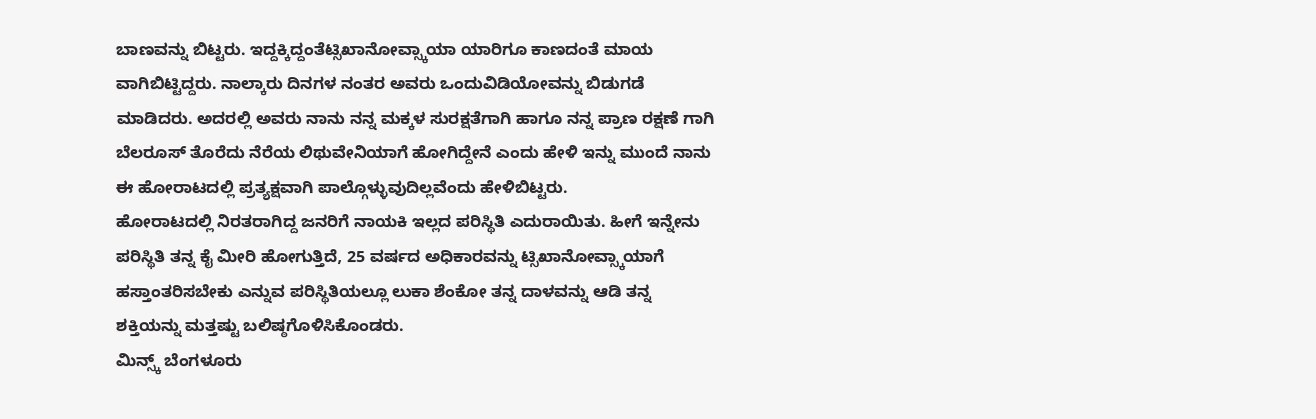ಬಾಣವನ್ನು ಬಿಟ್ಟರು. ಇದ್ದಕ್ಕಿದ್ದಂತೆಟ್ಸಿಖಾನೋವ್ಸ್ಕಾಯಾ ಯಾರಿಗೂ ಕಾಣದಂತೆ ಮಾಯ ವಾಗಿಬಿಟ್ಟಿದ್ದರು. ನಾಲ್ಕಾರು ದಿನಗಳ ನಂತರ ಅವರು ಒಂದುವಿಡಿಯೋವನ್ನು ಬಿಡುಗಡೆ ಮಾಡಿದರು. ಅದರಲ್ಲಿ ಅವರು ನಾನು ನನ್ನ ಮಕ್ಕಳ ಸುರಕ್ಷತೆಗಾಗಿ ಹಾಗೂ ನನ್ನ ಪ್ರಾಣ ರಕ್ಷಣೆ ಗಾಗಿ ಬೆಲರೂಸ್ ತೊರೆದು ನೆರೆಯ ಲಿಥುವೇನಿಯಾಗೆ ಹೋಗಿದ್ದೇನೆ ಎಂದು ಹೇಳಿ ಇನ್ನು ಮುಂದೆ ನಾನು ಈ ಹೋರಾಟದಲ್ಲಿ ಪ್ರತ್ಯಕ್ಷವಾಗಿ ಪಾಲ್ಗೊಳ್ಳುವುದಿಲ್ಲವೆಂದು ಹೇಳಿಬಿಟ್ಟರು.
ಹೋರಾಟದಲ್ಲಿ ನಿರತರಾಗಿದ್ದ ಜನರಿಗೆ ನಾಯಕಿ ಇಲ್ಲದ ಪರಿಸ್ಥಿತಿ ಎದುರಾಯಿತು. ಹೀಗೆ ಇನ್ನೇನು ಪರಿಸ್ಥಿತಿ ತನ್ನ ಕೈ ಮೀರಿ ಹೋಗುತ್ತಿದೆ, 25 ವರ್ಷದ ಅಧಿಕಾರವನ್ನು ಟ್ಸಿಖಾನೋವ್ಸ್ಕಾಯಾಗೆ ಹಸ್ತಾಂತರಿಸಬೇಕು ಎನ್ನುವ ಪರಿಸ್ಥಿತಿಯಲ್ಲೂ ಲುಕಾ ಶೆಂಕೋ ತನ್ನ ದಾಳವನ್ನು ಆಡಿ ತನ್ನ ಶಕ್ತಿಯನ್ನು ಮತ್ತಷ್ಟು ಬಲಿಷ್ಠಗೊಳಿಸಿಕೊಂಡರು.
ಮಿನ್ಸ್ಕ್ ಬೆಂಗಳೂರು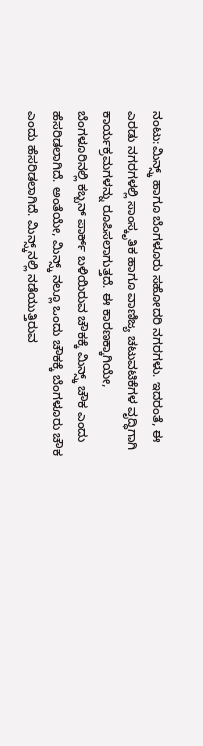ನಂಟು:ಮಿನ್ಸ್ಕ್ ಹಾಗೂ ಬೆಂಗಳೂರು ಸಹೋದರಿ ನಗರಗಳು. ಇದರಂತೆ, ಈ ಎರಡು ನಗರಗಳಲ್ಲಿ ಸಾಂಸ್ಕೃತಿಕ ಹಾಗೂ ವಾಣಿಜ್ಯ ಚಟುವಟಿಕೆಗಳ ವೃದ್ಧಿಗಾಗಿ ಕಾರ್ಯಕ್ರಮಗಳನ್ನು ರೂಪಿಸಲಾಗುತ್ತದೆ. ಈ ಕಾರಣಕ್ಕಾಗಿಯೇ, ಬೆಂಗಳೂರಿನಲ್ಲಿ ಕಬ್ಬನ್ ಪಾರ್ಕ್ ಬಳಿಯಿರುವ ಚೌಕಕ್ಕೆ ಮಿನ್ಸ್ಕ್ ಚೌಕ ಎಂದು ಹೆಸರಿಡಲಾಗಿದೆ. ಅಂತೆಯೇ, ಮಿನ್ಸ್ಕ್ ನಲ್ಲೂ ಒಂದು ಚೌಕಕ್ಕೆ ಬೆಂಗಳೂರು ಚೌಕ ಎಂದು ಹೆಸರಿಡಲಾಗಿದೆ. ಮಿನ್ಸ್ಕ್‌ನಲ್ಲಿ ನಡೆಯುತ್ತಿರುವ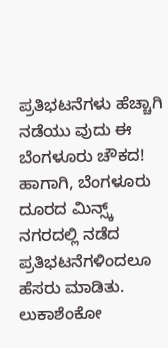ಪ್ರತಿಭಟನೆಗಳು ಹೆಚ್ಚಾಗಿ ನಡೆಯು ವುದು ಈ ಬೆಂಗಳೂರು ಚೌಕದ!
ಹಾಗಾಗಿ, ಬೆಂಗಳೂರು ದೂರದ ಮಿನ್ಸ್ಕ್ ನಗರದಲ್ಲಿ ನಡೆದ ಪ್ರತಿಭಟನೆಗಳಿಂದಲೂ ಹೆಸರು ಮಾಡಿತು. ಲುಕಾಶೆಂಕೋ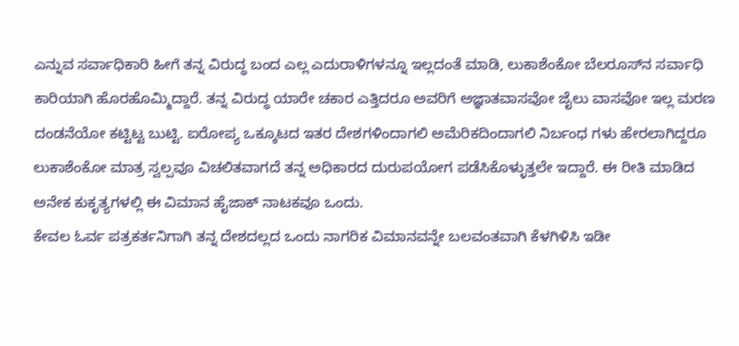ಎನ್ನುವ ಸರ್ವಾಧಿಕಾರಿ ಹೀಗೆ ತನ್ನ ವಿರುದ್ಧ ಬಂದ ಎಲ್ಲ ಎದುರಾಳಿಗಳನ್ನೂ ಇಲ್ಲದಂತೆ ಮಾಡಿ, ಲುಕಾಶೆಂಕೋ ಬೆಲರೂಸ್‌ನ ಸರ್ವಾಧಿ ಕಾರಿಯಾಗಿ ಹೊರಹೊಮ್ಮಿದ್ದಾರೆ. ತನ್ನ ವಿರುದ್ಧ ಯಾರೇ ಚಕಾರ ಎತ್ತಿದರೂ ಅವರಿಗೆ ಅಜ್ಞಾತವಾಸವೋ ಜೈಲು ವಾಸವೋ ಇಲ್ಲ ಮರಣ ದಂಡನೆಯೋ ಕಟ್ಟಿಟ್ಟ ಬುಟ್ಟಿ. ಐರೋಪ್ಯ ಒಕ್ಕೂಟದ ಇತರ ದೇಶಗಳಿಂದಾಗಲಿ ಅಮೆರಿಕದಿಂದಾಗಲಿ ನಿರ್ಬಂಧ ಗಳು ಹೇರಲಾಗಿದ್ದರೂ ಲುಕಾಶೆಂಕೋ ಮಾತ್ರ ಸ್ವಲ್ಪವೂ ವಿಚಲಿತವಾಗದೆ ತನ್ನ ಅಧಿಕಾರದ ದುರುಪಯೋಗ ಪಡೆಸಿಕೊಳ್ಳುತ್ತಲೇ ಇದ್ದಾರೆ. ಈ ರೀತಿ ಮಾಡಿದ ಅನೇಕ ಕುಕೃತ್ಯಗಳಲ್ಲಿ ಈ ವಿಮಾನ ಹೈಜಾಕ್ ನಾಟಕವೂ ಒಂದು.
ಕೇವಲ ಓರ್ವ ಪತ್ರಕರ್ತನಿಗಾಗಿ ತನ್ನ ದೇಶದಲ್ಲದ ಒಂದು ನಾಗರಿಕ ವಿಮಾನವನ್ನೇ ಬಲವಂತವಾಗಿ ಕೆಳಗಿಳಿಸಿ ಇಡೀ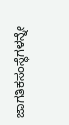ಜಾಗತಿಕಸಂಸ್ಥೆಗಳನ್ನೇ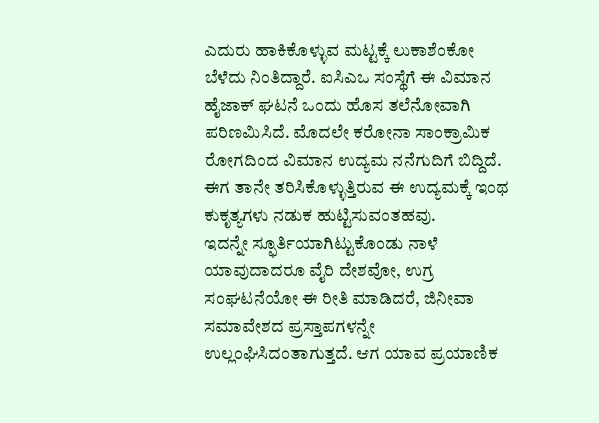ಎದುರು ಹಾಕಿಕೊಳ್ಳುವ ಮಟ್ಟಕ್ಕೆ ಲುಕಾಶೆಂಕೋ ಬೆಳೆದು ನಿಂತಿದ್ದಾರೆ. ಐಸಿಎಒ ಸಂಸ್ಥೆಗೆ ಈ ವಿಮಾನ ಹೈಜಾಕ್ ಘಟನೆ ಒಂದು ಹೊಸ ತಲೆನೋವಾಗಿ ಪರಿಣಮಿಸಿದೆ. ಮೊದಲೇ ಕರೋನಾ ಸಾಂಕ್ರಾಮಿಕ ರೋಗದಿಂದ ವಿಮಾನ ಉದ್ಯಮ ನನೆಗುದಿಗೆ ಬಿದ್ದಿದೆ. ಈಗ ತಾನೇ ತರಿಸಿಕೊಳ್ಳುತ್ತಿರುವ ಈ ಉದ್ಯಮಕ್ಕೆ ಇಂಥ ಕುಕೃತ್ಯಗಳು ನಡುಕ ಹುಟ್ಟಿಸುವಂತಹವು.
ಇದನ್ನೇ ಸ್ಫೂರ್ತಿಯಾಗಿಟ್ಟುಕೊಂಡು ನಾಳೆ ಯಾವುದಾದರೂ ವೈರಿ ದೇಶವೋ, ಉಗ್ರ ಸಂಘಟನೆಯೋ ಈ ರೀತಿ ಮಾಡಿದರೆ, ಜಿನೀವಾ ಸಮಾವೇಶದ ಪ್ರಸ್ತಾಪಗಳನ್ನೇ ಉಲ್ಲಂಘಿಸಿದಂತಾಗುತ್ತದೆ. ಆಗ ಯಾವ ಪ್ರಯಾಣಿಕ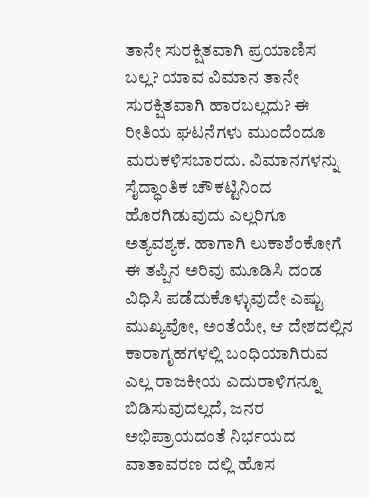ತಾನೇ ಸುರಕ್ಷಿತವಾಗಿ ಪ್ರಯಾಣಿಸ ಬಲ್ಲ? ಯಾವ ವಿಮಾನ ತಾನೇ ಸುರಕ್ಷಿತವಾಗಿ ಹಾರಬಲ್ಲದು? ಈ ರೀತಿಯ ಘಟನೆಗಳು ಮುಂದೆಂದೂ ಮರುಕಳಿಸಬಾರದು. ವಿಮಾನಗಳನ್ನು ಸೈದ್ಧಾಂತಿಕ ಚೌಕಟ್ಟಿನಿಂದ ಹೊರಗಿಡುವುದು ಎಲ್ಲರಿಗೂ ಅತ್ಯವಶ್ಯಕ. ಹಾಗಾಗಿ ಲುಕಾಶೆಂಕೋಗೆ ಈ ತಪ್ಪಿನ ಅರಿವು ಮೂಡಿಸಿ ದಂಡ ವಿಧಿಸಿ ಪಡೆದುಕೊಳ್ಳುವುದೇ ಎಷ್ಟು ಮುಖ್ಯವೋ, ಅಂತೆಯೇ, ಆ ದೇಶದಲ್ಲಿನ ಕಾರಾಗೃಹಗಳಲ್ಲಿ ಬಂಧಿಯಾಗಿರುವ ಎಲ್ಲ ರಾಜಕೀಯ ಎದುರಾಳಿಗನ್ನೂ ಬಿಡಿಸುವುದಲ್ಲದೆ, ಜನರ ಅಭಿಪ್ರಾಯದಂತೆ ನಿರ್ಭಯದ ವಾತಾವರಣ ದಲ್ಲಿ ಹೊಸ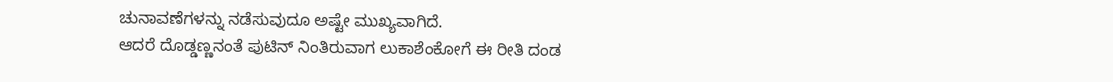ಚುನಾವಣೆಗಳನ್ನು ನಡೆಸುವುದೂ ಅಷ್ಟೇ ಮುಖ್ಯವಾಗಿದೆ.
ಆದರೆ ದೊಡ್ಡಣ್ಣನಂತೆ ಪುಟಿನ್ ನಿಂತಿರುವಾಗ ಲುಕಾಶೆಂಕೋಗೆ ಈ ರೀತಿ ದಂಡ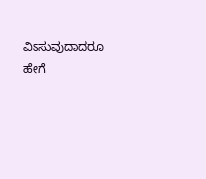ವಿಽಸುವುದಾದರೂ ಹೇಗೆ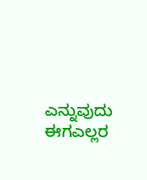ಎನ್ನುವುದು ಈಗಎಲ್ಲರ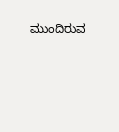ಮುಂದಿರುವ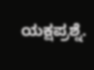ಯಕ್ಷಪ್ರಶ್ನೆ.